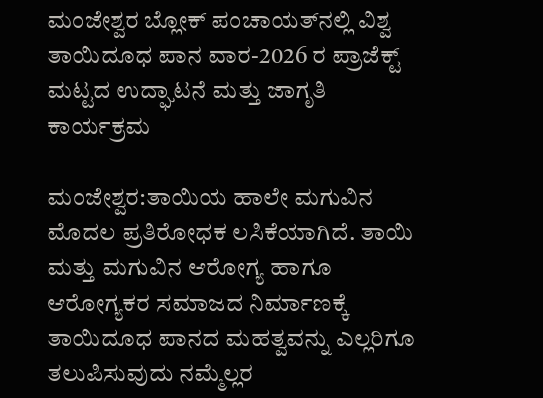ಮಂಜೇಶ್ವರ ಬ್ಲೋಕ್ ಪಂಚಾಯತ್‌ನಲ್ಲಿ ವಿಶ್ವ ತಾಯಿದೂಧ ಪಾನ ವಾರ-2026 ರ ಪ್ರಾಜೆಕ್ಟ್ ಮಟ್ಟದ ಉದ್ಘಾಟನೆ ಮತ್ತು ಜಾಗೃತಿ ಕಾರ್ಯಕ್ರಮ

ಮಂಜೇಶ್ವರ:ತಾಯಿಯ ಹಾಲೇ ಮಗುವಿನ ಮೊದಲ ಪ್ರತಿರೋಧಕ ಲಸಿಕೆಯಾಗಿದೆ. ತಾಯಿ ಮತ್ತು ಮಗುವಿನ ಆರೋಗ್ಯ ಹಾಗೂ ಆರೋಗ್ಯಕರ ಸಮಾಜದ ನಿರ್ಮಾಣಕ್ಕೆ ತಾಯಿದೂಧ ಪಾನದ ಮಹತ್ವವನ್ನು ಎಲ್ಲರಿಗೂ ತಲುಪಿಸುವುದು ನಮ್ಮೆಲ್ಲರ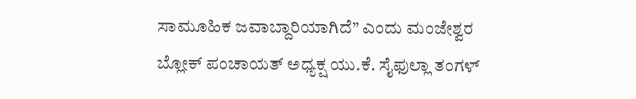ಸಾಮೂಹಿಕ ಜವಾಬ್ದಾರಿಯಾಗಿದೆ” ಎಂದು ಮಂಜೇಶ್ವರ ಬ್ಲೋಕ್ ಪಂಚಾಯತ್ ಅಧ್ಯಕ್ಷ ಯು.ಕೆ. ಸೈಫುಲ್ಲಾ ತಂಗಳ್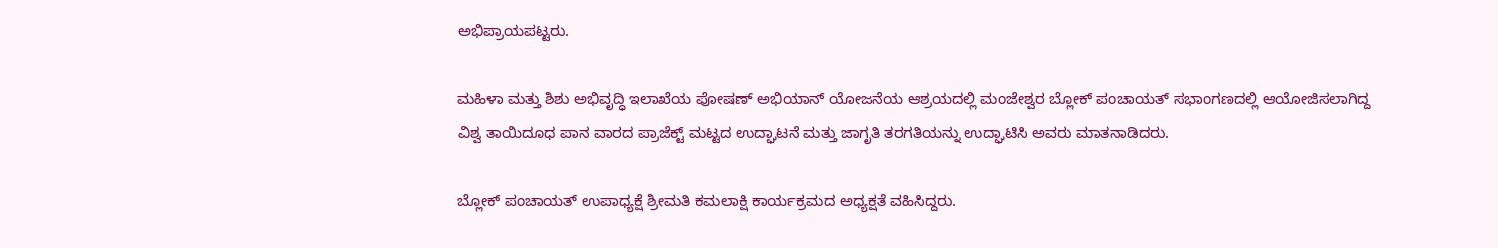ಅಭಿಪ್ರಾಯಪಟ್ಟರು.

ಮಹಿಳಾ ಮತ್ತು ಶಿಶು ಅಭಿವೃದ್ಧಿ ಇಲಾಖೆಯ ಪೋಷಣ್ ಅಭಿಯಾನ್ ಯೋಜನೆಯ ಆಶ್ರಯದಲ್ಲಿ ಮಂಜೇಶ್ವರ ಬ್ಲೋಕ್ ಪಂಚಾಯತ್ ಸಭಾಂಗಣದಲ್ಲಿ ಆಯೋಜಿಸಲಾಗಿದ್ದ ವಿಶ್ವ ತಾಯಿದೂಧ ಪಾನ ವಾರದ ಪ್ರಾಜೆಕ್ಟ್ ಮಟ್ಟದ ಉದ್ಘಾಟನೆ ಮತ್ತು ಜಾಗೃತಿ ತರಗತಿಯನ್ನು ಉದ್ಘಾಟಿಸಿ ಅವರು ಮಾತನಾಡಿದರು.

ಬ್ಲೋಕ್ ಪಂಚಾಯತ್ ಉಪಾಧ್ಯಕ್ಷೆ ಶ್ರೀಮತಿ ಕಮಲಾಕ್ಷಿ ಕಾರ್ಯಕ್ರಮದ ಅಧ್ಯಕ್ಷತೆ ವಹಿಸಿದ್ದರು.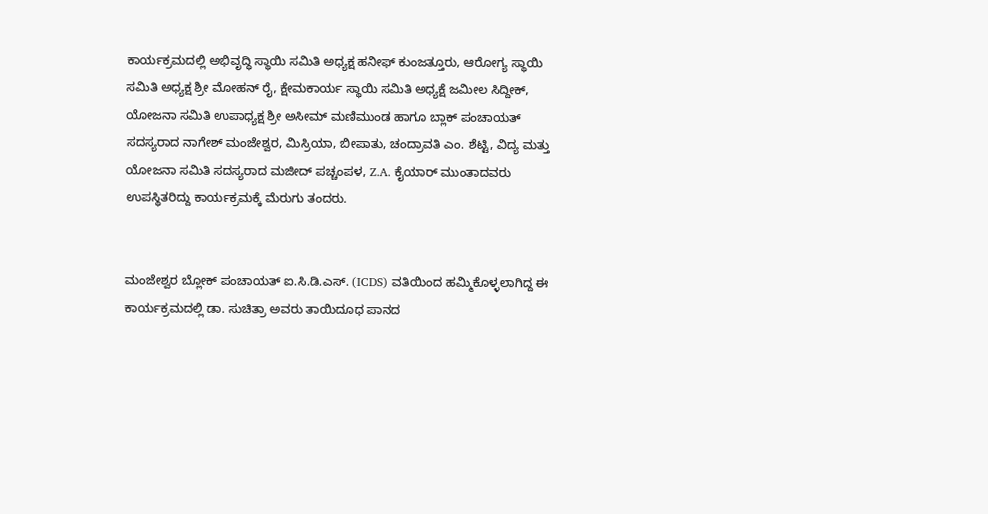ಕಾರ್ಯಕ್ರಮದಲ್ಲಿ ಅಭಿವೃದ್ಧಿ ಸ್ಥಾಯಿ ಸಮಿತಿ ಅಧ್ಯಕ್ಷ ಹನೀಫ್ ಕುಂಜತ್ತೂರು, ಆರೋಗ್ಯ ಸ್ಥಾಯಿ ಸಮಿತಿ ಅಧ್ಯಕ್ಷ ಶ್ರೀ ಮೋಹನ್ ರೈ, ಕ್ಷೇಮಕಾರ್ಯ ಸ್ಥಾಯಿ ಸಮಿತಿ ಅಧ್ಯಕ್ಷೆ ಜಮೀಲ ಸಿದ್ದೀಕ್, ಯೋಜನಾ ಸಮಿತಿ ಉಪಾಧ್ಯಕ್ಷ ಶ್ರೀ ಅಸೀಮ್ ಮಣಿಮುಂಡ ಹಾಗೂ ಬ್ಲಾಕ್ ಪಂಚಾಯತ್ ಸದಸ್ಯರಾದ ನಾಗೇಶ್ ಮಂಜೇಶ್ವರ, ಮಿಸ್ರಿಯಾ, ಬೀಪಾತು, ಚಂದ್ರಾವತಿ ಎಂ. ಶೆಟ್ಟಿ, ವಿದ್ಯ ಮತ್ತು ಯೋಜನಾ ಸಮಿತಿ ಸದಸ್ಯರಾದ ಮಜೀದ್ ಪಚ್ಚಂಪಳ, Z.A. ಕೈಯಾರ್ ಮುಂತಾದವರು ಉಪಸ್ಥಿತರಿದ್ದು ಕಾರ್ಯಕ್ರಮಕ್ಕೆ ಮೆರುಗು ತಂದರು.


ಮಂಜೇಶ್ವರ ಬ್ಲೋಕ್ ಪಂಚಾಯತ್ ಐ.ಸಿ.ಡಿ.ಎಸ್. (ICDS) ವತಿಯಿಂದ ಹಮ್ಮಿಕೊಳ್ಳಲಾಗಿದ್ದ ಈ ಕಾರ್ಯಕ್ರಮದಲ್ಲಿ ಡಾ. ಸುಚಿತ್ರಾ ಅವರು ತಾಯಿದೂಧ ಪಾನದ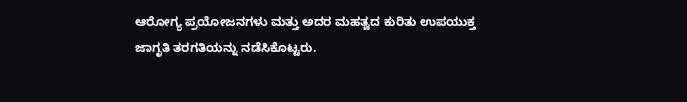ಆರೋಗ್ಯ ಪ್ರಯೋಜನಗಳು ಮತ್ತು ಅದರ ಮಹತ್ವದ ಕುರಿತು ಉಪಯುಕ್ತ ಜಾಗೃತಿ ತರಗತಿಯನ್ನು ನಡೆಸಿಕೊಟ್ಟರು.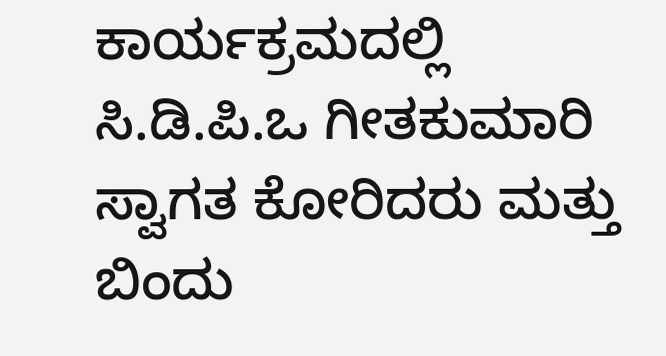ಕಾರ್ಯಕ್ರಮದಲ್ಲಿ ಸಿ.ಡಿ.ಪಿ.ಒ ಗೀತಕುಮಾರಿ ಸ್ವಾಗತ ಕೋರಿದರು ಮತ್ತು ಬಿಂದು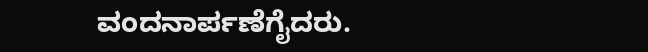ವಂದನಾರ್ಪಣೆಗೈದರು.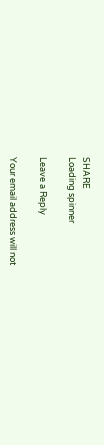SHARE
Loading spinner

Leave a Reply

Your email address will not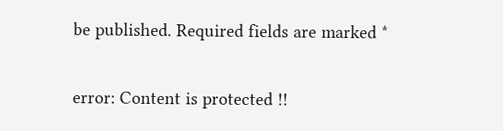be published. Required fields are marked *

error: Content is protected !!